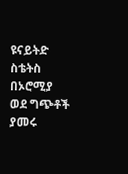ዩናይትድ ስቴትስ በኦሮሚያ ወደ ግጭቶች ያመሩ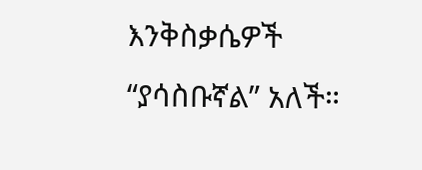እንቅስቃሴዎች “ያሳስቡኛል” አለች።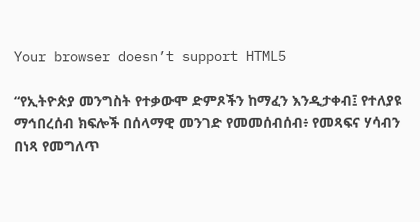Your browser doesn’t support HTML5

“የኢትዮጵያ መንግስት የተቃውሞ ድምጾችን ከማፈን እንዲታቀብ፤ የተለያዩ ማኅበረሰብ ክፍሎች በሰላማዊ መንገድ የመመሰብሰብ፥ የመጻፍና ሃሳብን በነጻ የመግለጥ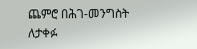ጨምሮ በሕገ-መንግስት ለታቀፉ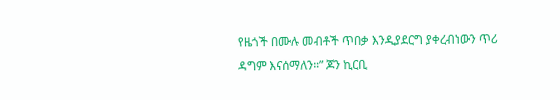የዜጎች በሙሉ መብቶች ጥበቃ እንዲያደርግ ያቀረብነውን ጥሪ ዳግም እናሰማለን።” ጆን ኪርቢ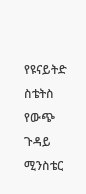የዩናይትድ ስቴትስ የውጭ ጉዳይ ሚንስቴር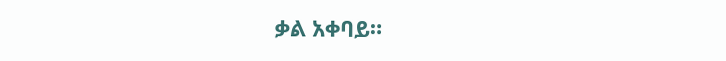ቃል አቀባይ።